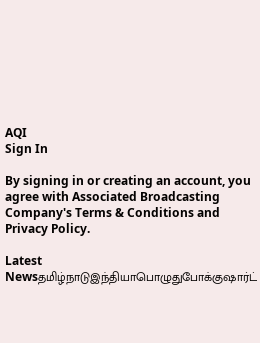AQI
Sign In

By signing in or creating an account, you agree with Associated Broadcasting Company's Terms & Conditions and Privacy Policy.

Latest Newsதமிழ்நாடுஇந்தியாபொழுதுபோக்குஷார்ட்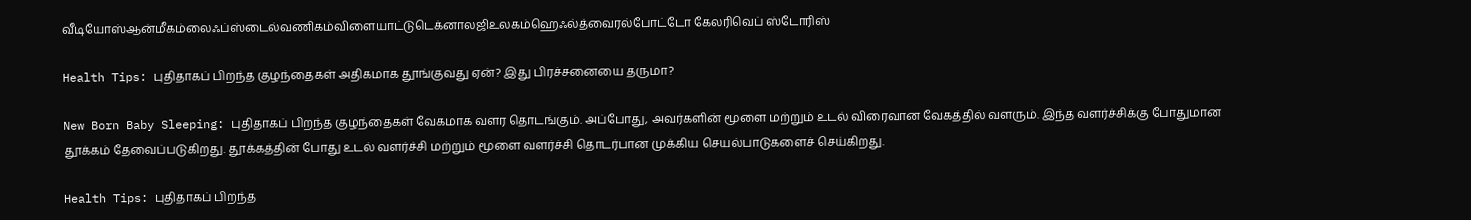வீடியோஸ்ஆன்மீகம்லைஃப்ஸ்டைல்வணிகம்விளையாட்டுடெக்னாலஜிஉலகம்ஹெஃல்த்வைரல்போட்டோ கேலரிவெப் ஸ்டோரிஸ்

Health Tips: புதிதாகப் பிறந்த குழந்தைகள் அதிகமாக தூங்குவது ஏன்? இது பிரச்சனையை தருமா?

New Born Baby Sleeping: புதிதாகப் பிறந்த குழந்தைகள் வேகமாக வளர தொடங்கும். அப்போது, அவர்களின் மூளை மற்றும் உடல் விரைவான வேகத்தில் வளரும். இந்த வளர்ச்சிக்கு போதுமான தூக்கம் தேவைப்படுகிறது. தூக்கத்தின் போது உடல் வளர்ச்சி மற்றும் மூளை வளர்ச்சி தொடர்பான முக்கிய செயல்பாடுகளைச் செய்கிறது.

Health Tips: புதிதாகப் பிறந்த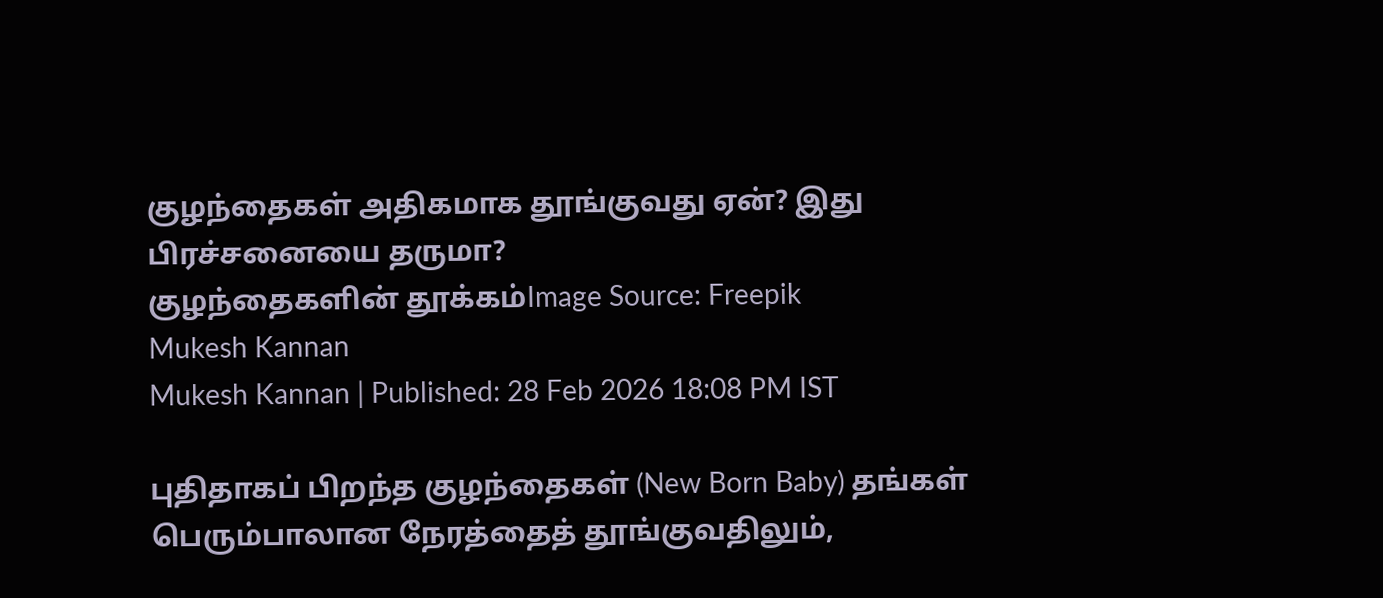குழந்தைகள் அதிகமாக தூங்குவது ஏன்? இது பிரச்சனையை தருமா?
குழந்தைகளின் தூக்கம்Image Source: Freepik
Mukesh Kannan
Mukesh Kannan | Published: 28 Feb 2026 18:08 PM IST

புதிதாகப் பிறந்த குழந்தைகள் (New Born Baby) தங்கள் பெரும்பாலான நேரத்தைத் தூங்குவதிலும்,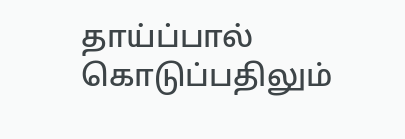தாய்ப்பால் கொடுப்பதிலும்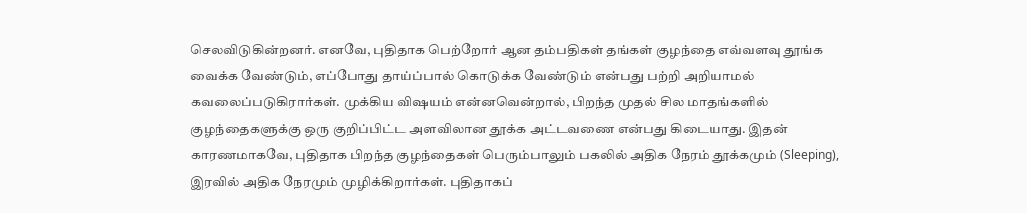செலவிடுகின்றனர். எனவே, புதிதாக பெற்றோர் ஆன தம்பதிகள் தங்கள் குழந்தை எவ்வளவு தூங்க வைக்க வேண்டும், எப்போது தாய்ப்பால் கொடுக்க வேண்டும் என்பது பற்றி அறியாமல் கவலைப்படுகிரார்கள். முக்கிய விஷயம் என்னவென்றால், பிறந்த முதல் சில மாதங்களில் குழந்தைகளுக்கு ஒரு குறிப்பிட்ட அளவிலான தூக்க அட்டவணை என்பது கிடையாது. இதன் காரணமாகவே, புதிதாக பிறந்த குழந்தைகள் பெரும்பாலும் பகலில் அதிக நேரம் தூக்கமும் (Sleeping), இரவில் அதிக நேரமும் முழிக்கிறார்கள். புதிதாகப்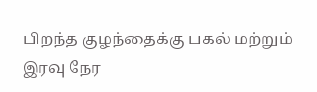பிறந்த குழந்தைக்கு பகல் மற்றும் இரவு நேர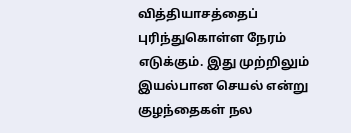வித்தியாசத்தைப் புரிந்துகொள்ள நேரம் எடுக்கும். இது முற்றிலும் இயல்பான செயல் என்று குழந்தைகள் நல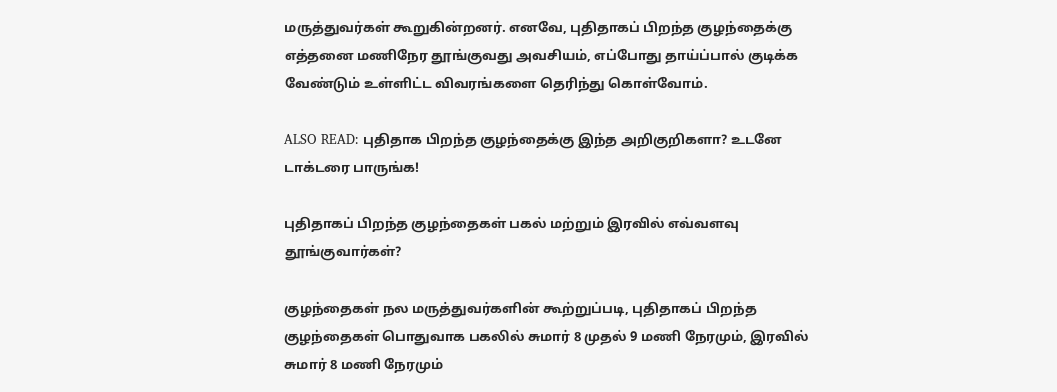மருத்துவர்கள் கூறுகின்றனர். எனவே, புதிதாகப் பிறந்த குழந்தைக்கு எத்தனை மணிநேர தூங்குவது அவசியம், எப்போது தாய்ப்பால் குடிக்க வேண்டும் உள்ளிட்ட விவரங்களை தெரிந்து கொள்வோம்.

ALSO READ: புதிதாக பிறந்த குழந்தைக்கு இந்த அறிகுறிகளா? உடனே டாக்டரை பாருங்க!

புதிதாகப் பிறந்த குழந்தைகள் பகல் மற்றும் இரவில் எவ்வளவு தூங்குவார்கள்?

குழந்தைகள் நல மருத்துவர்களின் கூற்றுப்படி, புதிதாகப் பிறந்த குழந்தைகள் பொதுவாக பகலில் சுமார் 8 முதல் 9 மணி நேரமும், இரவில் சுமார் 8 மணி நேரமும்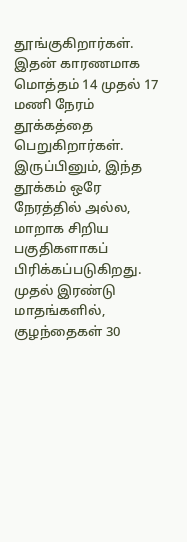தூங்குகிறார்கள். இதன் காரணமாக மொத்தம் 14 முதல் 17 மணி நேரம் தூக்கத்தை பெறுகிறார்கள். இருப்பினும், இந்த தூக்கம் ஒரே நேரத்தில் அல்ல, மாறாக சிறிய பகுதிகளாகப் பிரிக்கப்படுகிறது. முதல் இரண்டு மாதங்களில், குழந்தைகள் 30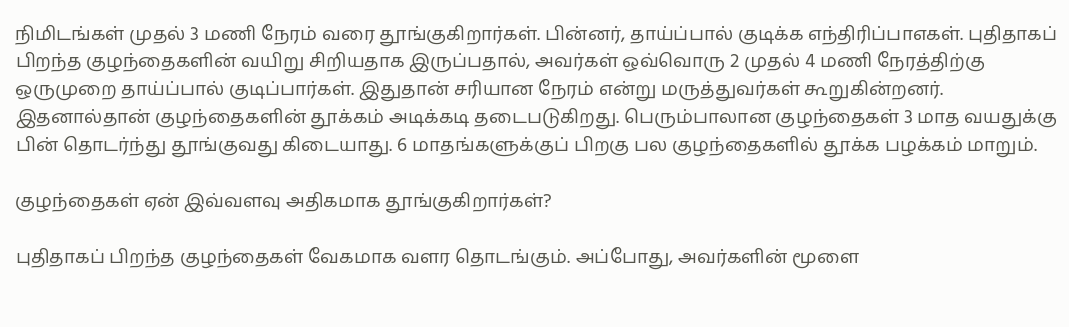நிமிடங்கள் முதல் 3 மணி நேரம் வரை தூங்குகிறார்கள். பின்னர், தாய்ப்பால் குடிக்க எந்திரிப்பாஎகள். புதிதாகப் பிறந்த குழந்தைகளின் வயிறு சிறியதாக இருப்பதால், அவர்கள் ஒவ்வொரு 2 முதல் 4 மணி நேரத்திற்கு ஒருமுறை தாய்ப்பால் குடிப்பார்கள். இதுதான் சரியான நேரம் என்று மருத்துவர்கள் கூறுகின்றனர். இதனால்தான் குழந்தைகளின் தூக்கம் அடிக்கடி தடைபடுகிறது. பெரும்பாலான குழந்தைகள் 3 மாத வயதுக்கு பின் தொடர்ந்து தூங்குவது கிடையாது. 6 மாதங்களுக்குப் பிறகு பல குழந்தைகளில் தூக்க பழக்கம் மாறும்.

குழந்தைகள் ஏன் இவ்வளவு அதிகமாக தூங்குகிறார்கள்?

புதிதாகப் பிறந்த குழந்தைகள் வேகமாக வளர தொடங்கும். அப்போது, அவர்களின் மூளை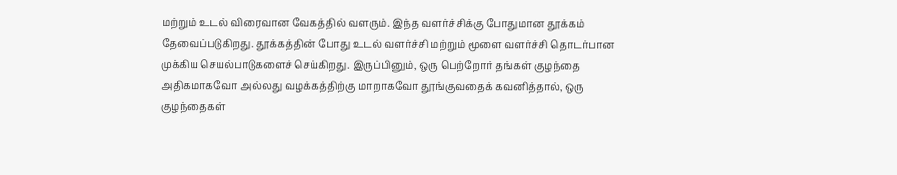மற்றும் உடல் விரைவான வேகத்தில் வளரும். இந்த வளர்ச்சிக்கு போதுமான தூக்கம் தேவைப்படுகிறது. தூக்கத்தின் போது உடல் வளர்ச்சி மற்றும் மூளை வளர்ச்சி தொடர்பான முக்கிய செயல்பாடுகளைச் செய்கிறது. இருப்பினும், ஒரு பெற்றோர் தங்கள் குழந்தை அதிகமாகவோ அல்லது வழக்கத்திற்கு மாறாகவோ தூங்குவதைக் கவனித்தால், ஒரு குழந்தைகள்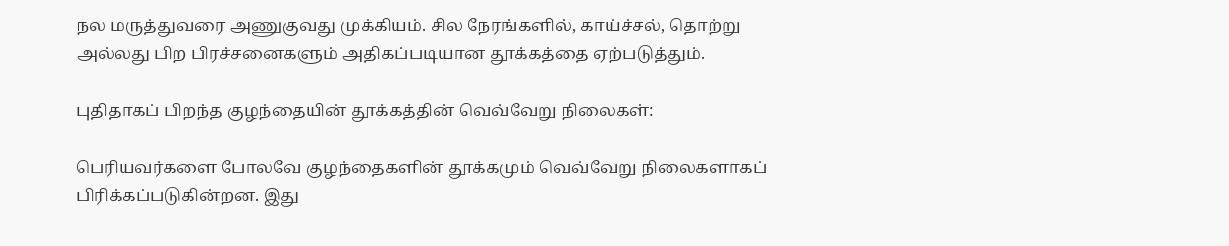நல மருத்துவரை அணுகுவது முக்கியம். சில நேரங்களில், காய்ச்சல், தொற்று அல்லது பிற பிரச்சனைகளும் அதிகப்படியான தூக்கத்தை ஏற்படுத்தும்.

புதிதாகப் பிறந்த குழந்தையின் தூக்கத்தின் வெவ்வேறு நிலைகள்:

பெரியவர்களை போலவே குழந்தைகளின் தூக்கமும் வெவ்வேறு நிலைகளாகப் பிரிக்கப்படுகின்றன. இது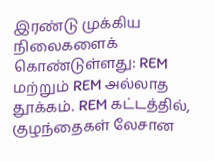இரண்டு முக்கிய நிலைகளைக் கொண்டுள்ளது: REM மற்றும் REM அல்லாத தூக்கம். REM கட்டத்தில், குழந்தைகள் லேசான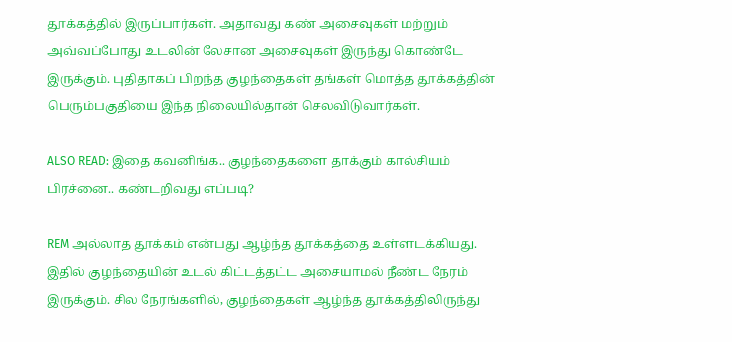தூக்கத்தில் இருப்பார்கள். அதாவது கண் அசைவுகள் மற்றும் அவ்வப்போது உடலின் லேசான அசைவுகள் இருந்து கொண்டே இருக்கும். புதிதாகப் பிறந்த குழந்தைகள் தங்கள் மொத்த தூக்கத்தின் பெரும்பகுதியை இந்த நிலையில்தான் செலவிடுவார்கள்.

ALSO READ: இதை கவனிங்க.. குழந்தைகளை தாக்கும் கால்சியம் பிரச்னை.. கண்டறிவது எப்படி?

REM அல்லாத தூக்கம் என்பது ஆழ்ந்த தூக்கத்தை உள்ளடக்கியது. இதில் குழந்தையின் உடல் கிட்டத்தட்ட அசையாமல் நீண்ட நேரம் இருக்கும். சில நேரங்களில், குழந்தைகள் ஆழ்ந்த தூக்கத்திலிருந்து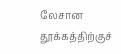லேசான தூக்கத்திற்குச்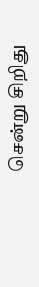சென்று சிறிது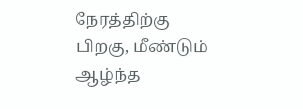நேரத்திற்கு பிறகு, மீண்டும் ஆழ்ந்த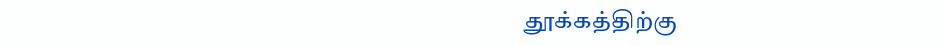தூக்கத்திற்கு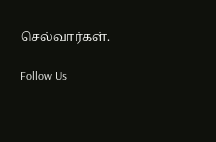செல்வார்கள்.

Follow Us